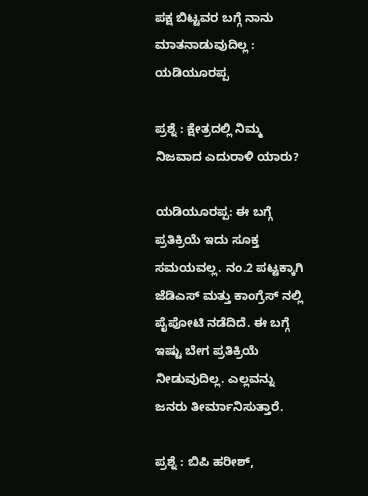ಪಕ್ಷ ಬಿಟ್ಟವರ ಬಗ್ಗೆ ನಾನು ಮಾತನಾಡುವುದಿಲ್ಲ : ಯಡಿಯೂರಪ್ಪ

ಪ್ರಶ್ನೆ : ಕ್ಷೇತ್ರದಲ್ಲಿ ನಿಮ್ಮ ನಿಜವಾದ ಎದುರಾಳಿ ಯಾರು?

ಯಡಿಯೂರಪ್ಪ: ಈ ಬಗ್ಗೆ ಪ್ರತಿಕ್ರಿಯೆ ಇದು ಸೂಕ್ತ ಸಮಯವಲ್ಲ. ನಂ.2 ಪಟ್ಟಕ್ಕಾಗಿ ಜೆಡಿಎಸ್ ಮತ್ತು ಕಾಂಗ್ರೆಸ್ ನಲ್ಲಿ ಪೈಪೋಟಿ ನಡೆದಿದೆ. ಈ ಬಗ್ಗೆ ಇಷ್ಟು ಬೇಗ ಪ್ರತಿಕ್ರಿಯೆ ನೀಡುವುದಿಲ್ಲ. ಎಲ್ಲವನ್ನು ಜನರು ತೀರ್ಮಾನಿಸುತ್ತಾರೆ.

ಪ್ರಶ್ನೆ : ಬಿಪಿ ಹರೀಶ್,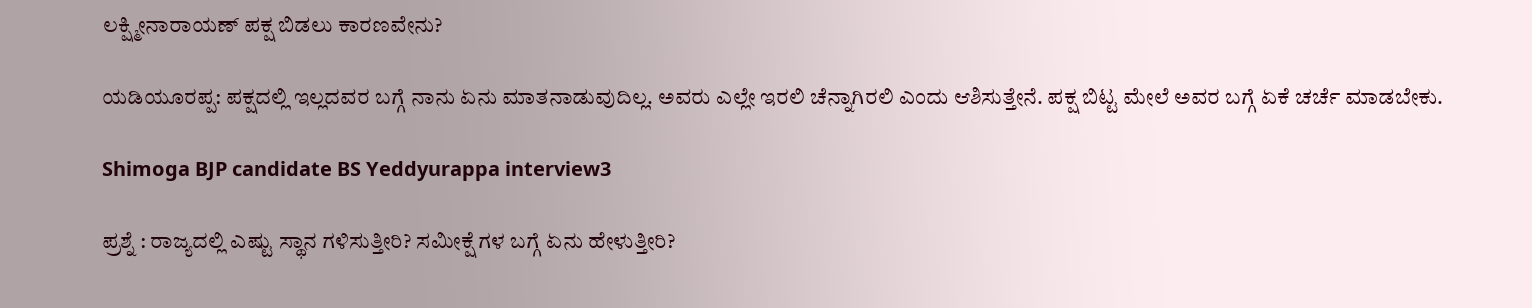ಲಕ್ಷ್ಮೀನಾರಾಯಣ್ ಪಕ್ಷ ಬಿಡಲು ಕಾರಣವೇನು?

ಯಡಿಯೂರಪ್ಪ: ಪಕ್ಷದಲ್ಲಿ ಇಲ್ಲದವರ ಬಗ್ಗೆ ನಾನು ಏನು ಮಾತನಾಡುವುದಿಲ್ಲ. ಅವರು ಎಲ್ಲೇ ಇರಲಿ ಚೆನ್ನಾಗಿರಲಿ ಎಂದು ಆಶಿಸುತ್ತೇನೆ. ಪಕ್ಷ ಬಿಟ್ಟ ಮೇಲೆ ಅವರ ಬಗ್ಗೆ ಏಕೆ ಚರ್ಚೆ ಮಾಡಬೇಕು.

Shimoga BJP candidate BS Yeddyurappa interview3

ಪ್ರಶ್ನೆ : ರಾಜ್ಯದಲ್ಲಿ ಎಷ್ಟು ಸ್ಥಾನ ಗಳಿಸುತ್ತೀರಿ? ಸಮೀಕ್ಷೆ ಗಳ ಬಗ್ಗೆ ಏನು ಹೇಳುತ್ತೀರಿ?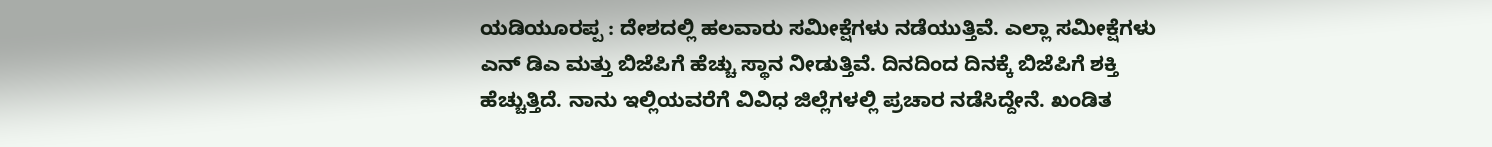ಯಡಿಯೂರಪ್ಪ : ದೇಶದಲ್ಲಿ ಹಲವಾರು ಸಮೀಕ್ಷೆಗಳು ನಡೆಯುತ್ತಿವೆ. ಎಲ್ಲಾ ಸಮೀಕ್ಷೆಗಳು ಎನ್ ಡಿಎ ಮತ್ತು ಬಿಜೆಪಿಗೆ ಹೆಚ್ಚು ಸ್ಥಾನ ನೀಡುತ್ತಿವೆ. ದಿನದಿಂದ ದಿನಕ್ಕೆ ಬಿಜೆಪಿಗೆ ಶಕ್ತಿ ಹೆಚ್ಚುತ್ತಿದೆ. ನಾನು ಇಲ್ಲಿಯವರೆಗೆ ವಿವಿಧ ಜಿಲ್ಲೆಗಳಲ್ಲಿ ಪ್ರಚಾರ ನಡೆಸಿದ್ದೇನೆ. ಖಂಡಿತ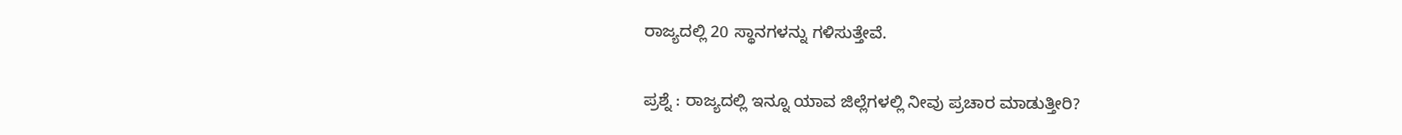ರಾಜ್ಯದಲ್ಲಿ 20 ಸ್ಥಾನಗಳನ್ನು ಗಳಿಸುತ್ತೇವೆ.

ಪ್ರಶ್ನೆ : ರಾಜ್ಯದಲ್ಲಿ ಇನ್ನೂ ಯಾವ ಜಿಲ್ಲೆಗಳಲ್ಲಿ ನೀವು ಪ್ರಚಾರ ಮಾಡುತ್ತೀರಿ?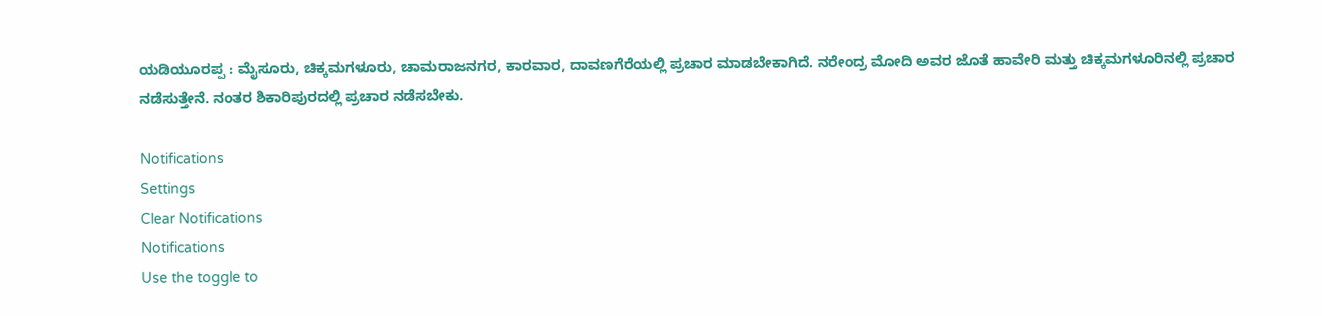ಯಡಿಯೂರಪ್ಪ : ಮೈಸೂರು, ಚಿಕ್ಕಮಗಳೂರು, ಚಾಮರಾಜನಗರ, ಕಾರವಾರ, ದಾವಣಗೆರೆಯಲ್ಲಿ ಪ್ರಚಾರ ಮಾಡಬೇಕಾಗಿದೆ. ನರೇಂದ್ರ ಮೋದಿ ಅವರ ಜೊತೆ ಹಾವೇರಿ ಮತ್ತು ಚಿಕ್ಕಮಗಳೂರಿನಲ್ಲಿ ಪ್ರಚಾರ ನಡೆಸುತ್ತೇನೆ. ನಂತರ ಶಿಕಾರಿಪುರದಲ್ಲಿ ಪ್ರಚಾರ ನಡೆಸಬೇಕು.

Notifications
Settings
Clear Notifications
Notifications
Use the toggle to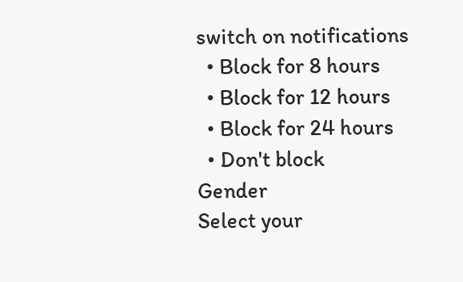switch on notifications
  • Block for 8 hours
  • Block for 12 hours
  • Block for 24 hours
  • Don't block
Gender
Select your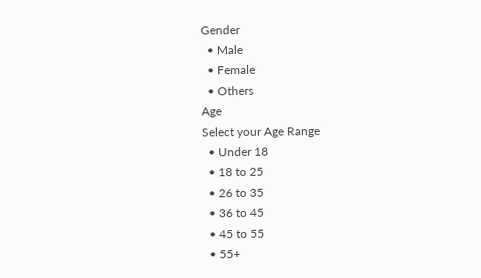Gender
  • Male
  • Female
  • Others
Age
Select your Age Range
  • Under 18
  • 18 to 25
  • 26 to 35
  • 36 to 45
  • 45 to 55
  • 55+